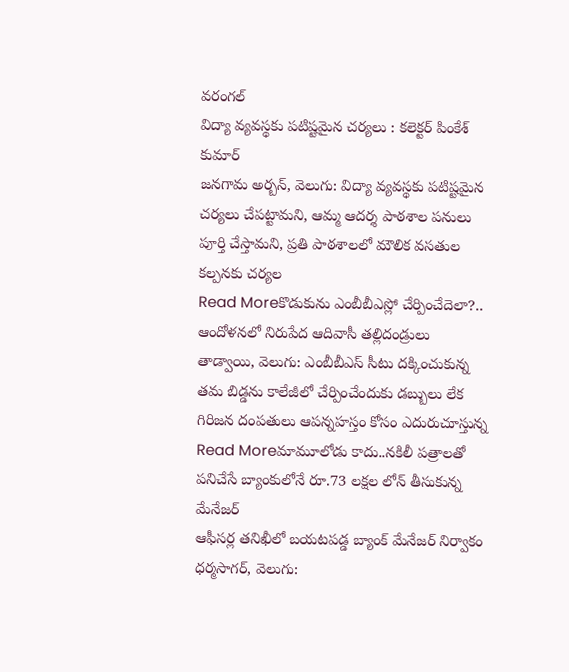వరంగల్
విద్యా వ్యవస్థకు పటిష్టమైన చర్యలు : కలెక్టర్ పింకేశ్ కుమార్
జనగామ అర్బన్, వెలుగు: విద్యా వ్యవస్థకు పటిష్టమైన చర్యలు చేపట్టామని, ఆమ్మ ఆదర్శ పాఠశాల పనులు పూర్తి చేస్తామని, ప్రతి పాఠశాలలో మౌలిక వసతుల కల్పనకు చర్యల
Read Moreకొడుకును ఎంబీబీఎస్లో చేర్పించేదెలా?.. ఆందోళనలో నిరుపేద ఆదివాసీ తల్లిదండ్రులు
తాడ్వాయి, వెలుగు: ఎంబీబీఎస్ సీటు దక్కించుకున్న తమ బిడ్డను కాలేజీలో చేర్పించేందుకు డబ్బులు లేక గిరిజన దంపతులు ఆపన్నహస్తం కోసం ఎదురుచూస్తున్న
Read Moreమామూలోడు కాదు..నకిలీ పత్రాలతో పనిచేసే బ్యాంకులోనే రూ.73 లక్షల లోన్ తీసుకున్న మేనేజర్
ఆఫీసర్ల తనిఖీలో బయటపడ్డ బ్యాంక్ మేనేజర్ నిర్వాకం ధర్మసాగర్, వెలుగు: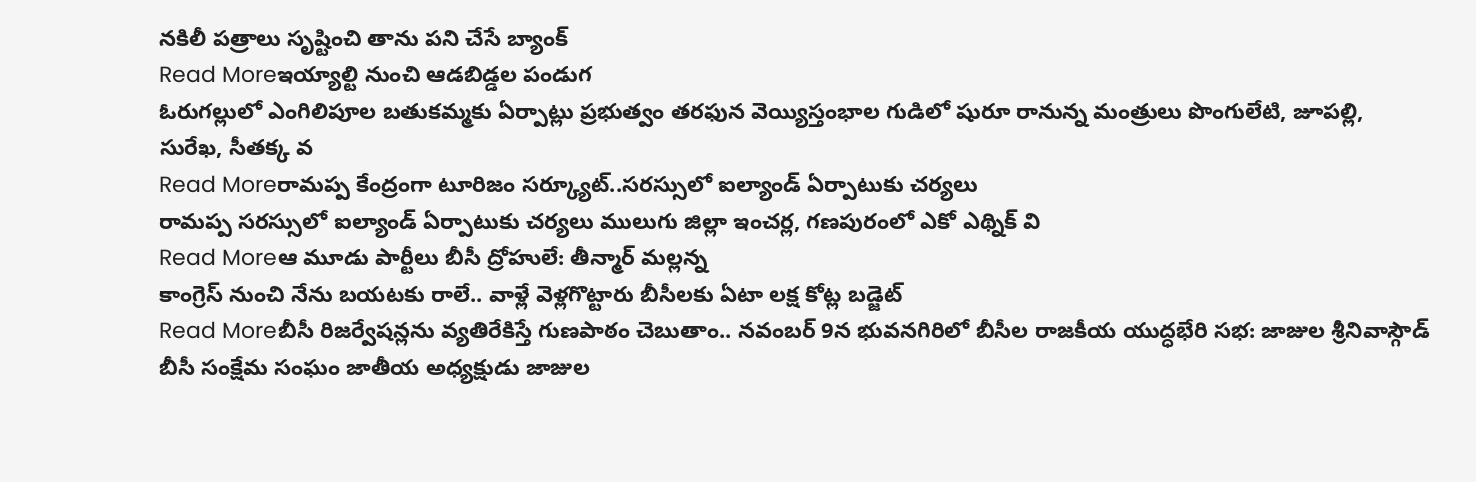నకిలీ పత్రాలు సృష్టించి తాను పని చేసే బ్యాంక్
Read Moreఇయ్యాల్టి నుంచి ఆడబిడ్డల పండుగ
ఓరుగల్లులో ఎంగిలిపూల బతుకమ్మకు ఏర్పాట్లు ప్రభుత్వం తరఫున వెయ్యిస్తంభాల గుడిలో షురూ రానున్న మంత్రులు పొంగులేటి, జూపల్లి, సురేఖ, సీతక్క వ
Read Moreరామప్ప కేంద్రంగా టూరిజం సర్క్యూట్..సరస్సులో ఐల్యాండ్ ఏర్పాటుకు చర్యలు
రామప్ప సరస్సులో ఐల్యాండ్ ఏర్పాటుకు చర్యలు ములుగు జిల్లా ఇంచర్ల, గణపురంలో ఎకో ఎథ్నిక్ వి
Read Moreఆ మూడు పార్టీలు బీసీ ద్రోహులే: తీన్మార్ మల్లన్న
కాంగ్రెస్ నుంచి నేను బయటకు రాలే.. వాళ్లే వెళ్లగొట్టారు బీసీలకు ఏటా లక్ష కోట్ల బడ్జెట్
Read Moreబీసీ రిజర్వేషన్లను వ్యతిరేకిస్తే గుణపాఠం చెబుతాం.. నవంబర్ 9న భువనగిరిలో బీసీల రాజకీయ యుద్ధభేరి సభ: జాజుల శ్రీనివాస్గౌడ్
బీసీ సంక్షేమ సంఘం జాతీయ అధ్యక్షుడు జాజుల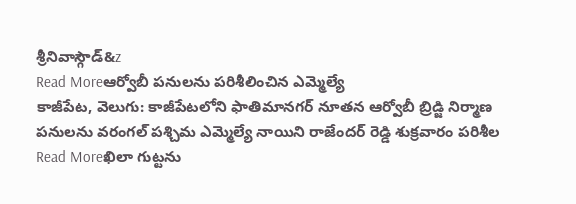శ్రీనివాస్గౌడ్&z
Read Moreఆర్వోబీ పనులను పరిశీలించిన ఎమ్మెల్యే
కాజీపేట, వెలుగు: కాజీపేటలోని ఫాతిమానగర్ నూతన ఆర్వోబీ బ్రిడ్జి నిర్మాణ పనులను వరంగల్ పశ్చిమ ఎమ్మెల్యే నాయిని రాజేందర్ రెడ్డి శుక్రవారం పరిశీల
Read Moreఖిలా గుట్టను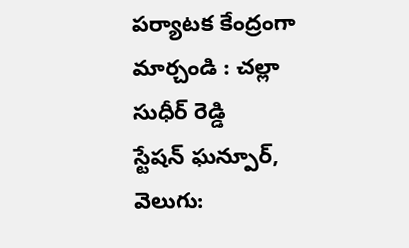పర్యాటక కేంద్రంగా మార్చండి : చల్లా సుధీర్ రెడ్డి
స్టేషన్ ఘన్పూర్, వెలుగు: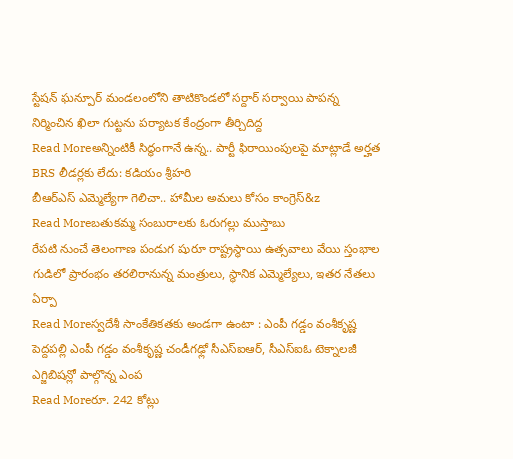స్టేషన్ ఘన్పూర్ మండలంలోని తాటికొండలో సర్దార్ సర్వాయి పాపన్న నిర్మించిన ఖిలా గుట్టను పర్యాటక కేంద్రంగా తీర్చిదిద్ద
Read Moreఅన్నింటికీ సిద్ధంగానే ఉన్న.. పార్టీ ఫిరాయింపులపై మాట్లాడే అర్హత BRS లీడర్లకు లేదు: కడియం శ్రీహరి
బీఆర్ఎస్ ఎమ్మెల్యేగా గెలిచా.. హామీల అమలు కోసం కాంగ్రెస్&z
Read Moreబతుకమ్మ సంబురాలకు ఓరుగల్లు ముస్తాబు
రేపటి నుంచే తెలంగాణ పండుగ షురూ రాష్ట్రస్థాయి ఉత్సవాలు వేయి స్తంభాల గుడిలో ప్రారంభం తరలిరానున్న మంత్రులు, స్థానిక ఎమ్మెల్యేలు, ఇతర నేతలు ఏర్పా
Read Moreస్వదేశీ సాంకేతికతకు అండగా ఉంటా : ఎంపీ గడ్డం వంశీకృష్ణ
పెద్దపల్లి ఎంపీ గడ్డం వంశీకృష్ణ చండీగఢ్లో సీఎస్ఐఆర్, సీఎస్ఐఓ టెక్నాలజీ ఎగ్జిబిషన్లో పాల్గొన్న ఎంప
Read Moreరూ. 242 కోట్లు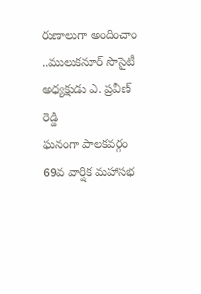రుణాలుగా అందించాం ..ములుకనూర్ సొసైటీ అధ్యక్షుడు ఎ. ప్రవీణ్ రెడ్డి
ఘనంగా పాలకవర్గం 69వ వార్షిక మహాసభ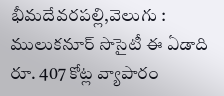భీమదేవరపల్లి,వెలుగు : ములుకనూర్ సొసైటీ ఈ ఏడాది రూ. 407 కోట్ల వ్యాపారం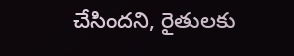చేసిందని, రైతులకు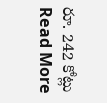రూ. 242 కోట్లు
Read More